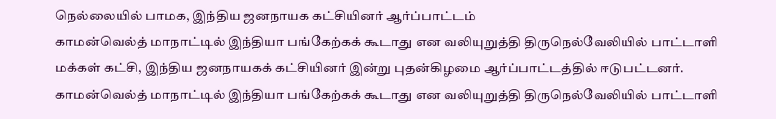நெல்லையில் பாமக, இந்திய ஜனநாயக கட்சியினர் ஆர்ப்பாட்டம்
காமன்வெல்த் மாநாட்டில் இந்தியா பங்கேற்கக் கூடாது என வலியுறுத்தி திருநெல்வேலியில் பாட்டாளி மக்கள் கட்சி, இந்திய ஜனநாயகக் கட்சியினர் இன்று புதன்கிழமை ஆர்ப்பாட்டத்தில் ஈடுபட்டனர்.
காமன்வெல்த் மாநாட்டில் இந்தியா பங்கேற்கக் கூடாது என வலியுறுத்தி திருநெல்வேலியில் பாட்டாளி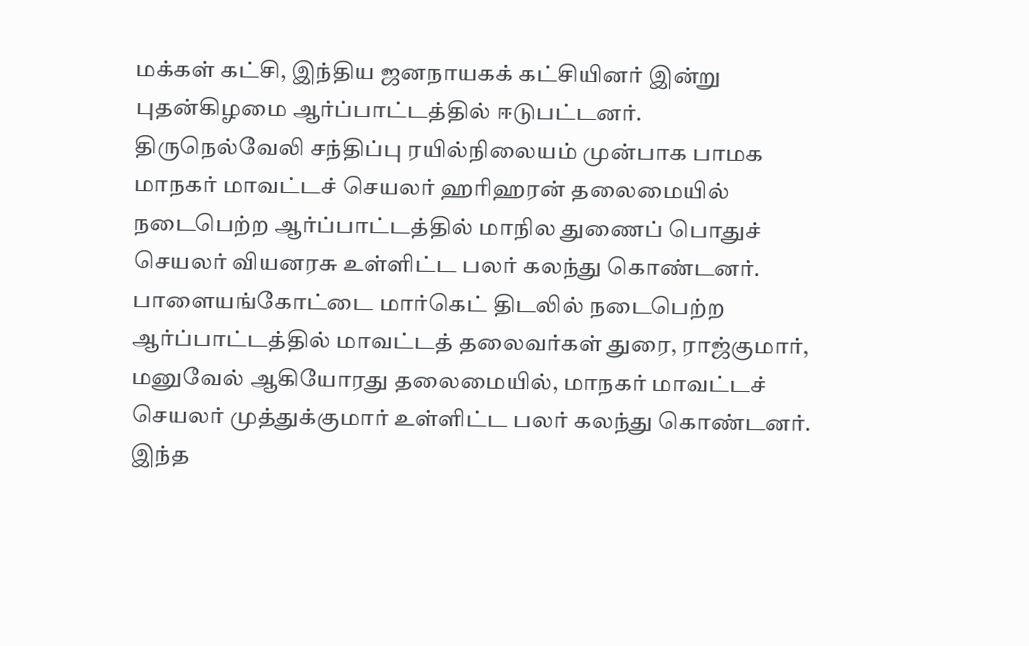மக்கள் கட்சி, இந்திய ஜனநாயகக் கட்சியினர் இன்று புதன்கிழமை ஆர்ப்பாட்டத்தில் ஈடுபட்டனர்.
திருநெல்வேலி சந்திப்பு ரயில்நிலையம் முன்பாக பாமக மாநகர் மாவட்டச் செயலர் ஹரிஹரன் தலைமையில் நடைபெற்ற ஆர்ப்பாட்டத்தில் மாநில துணைப் பொதுச் செயலர் வியனரசு உள்ளிட்ட பலர் கலந்து கொண்டனர்.
பாளையங்கோட்டை மார்கெட் திடலில் நடைபெற்ற ஆர்ப்பாட்டத்தில் மாவட்டத் தலைவர்கள் துரை, ராஜ்குமார், மனுவேல் ஆகியோரது தலைமையில், மாநகர் மாவட்டச் செயலர் முத்துக்குமார் உள்ளிட்ட பலர் கலந்து கொண்டனர்.
இந்த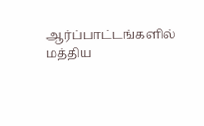ஆர்ப்பாட்டங்களில் மத்திய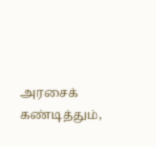அரசைக் கண்டித்தும்,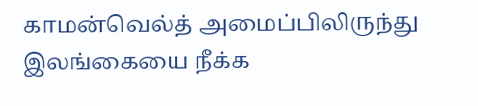காமன்வெல்த் அமைப்பிலிருந்து இலங்கையை நீக்க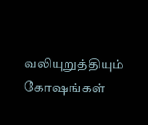வலியுறுத்தியும் கோஷங்கள்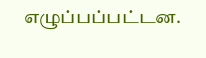எழுப்பப்பட்டன.